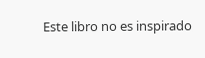Este libro no es inspirado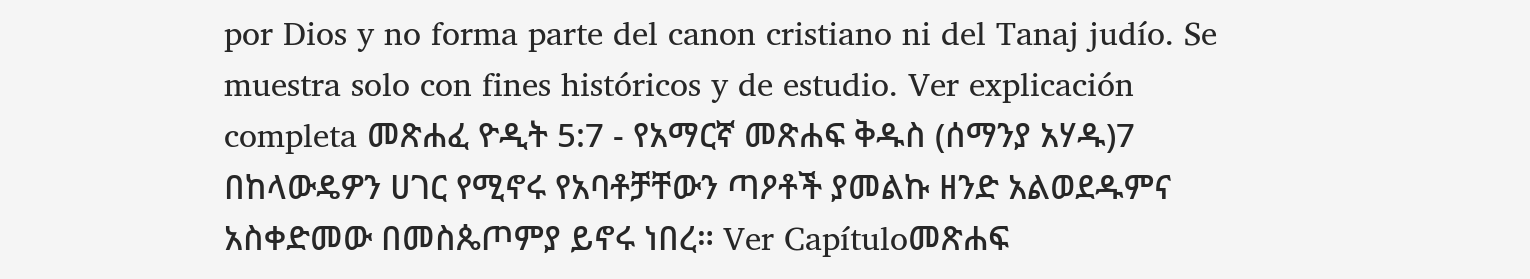por Dios y no forma parte del canon cristiano ni del Tanaj judío. Se muestra solo con fines históricos y de estudio. Ver explicación completa መጽሐፈ ዮዲት 5:7 - የአማርኛ መጽሐፍ ቅዱስ (ሰማንያ አሃዱ)7 በከላውዴዎን ሀገር የሚኖሩ የአባቶቻቸውን ጣዖቶች ያመልኩ ዘንድ አልወደዱምና አስቀድመው በመስጴጦምያ ይኖሩ ነበረ። Ver Capítuloመጽሐፍ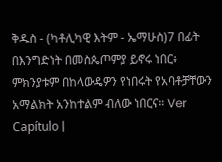ቅዱስ - (ካቶሊካዊ እትም - ኤማሁስ)7 በፊት በእንግድነት በመስጴጦምያ ይኖሩ ነበር፥ ምክንያቱም በከላውዴዎን የነበሩት የአባቶቻቸውን አማልክት አንከተልም ብለው ነበርና። Ver Capítulo |